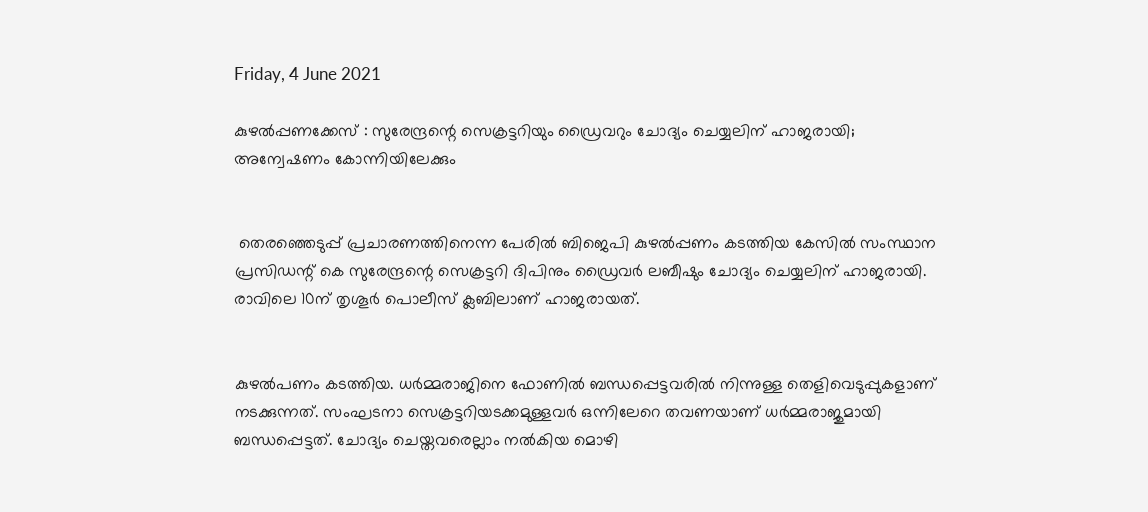Friday, 4 June 2021

കുഴല്‍പ്പണക്കേസ് : സുരേന്ദ്രന്റെ സെക്രട്ടറിയും ഡ്രൈവറും ചോദ്യം ചെയ്യലിന് ഹാജരായി; അന്വേഷണം കോന്നിയിലേക്കും


 തെരഞ്ഞെടുപ്പ് പ്രചാരണത്തിനെന്ന പേരില്‍ ബിജെപി കുഴല്‍പ്പണം കടത്തിയ കേസില്‍ സംസ്ഥാന പ്രസിഡന്റ് കെ സുരേന്ദ്രന്റെ സെക്രട്ടറി ദിപിനും ഡ്രൈവര്‍ ലബീഷും ചോദ്യം ചെയ്യലിന് ഹാജരായി. രാവിലെ 10ന് തൃശൂര്‍ പൊലീസ് ക്ലബിലാണ് ഹാജരായത്.


കുഴല്‍പണം കടത്തിയ. ധര്‍മ്മരാജിനെ ഫോണില്‍ ബന്ധപ്പെട്ടവരില്‍ നിന്നുള്ള തെളിവെടുപ്പുകളാണ് നടക്കുന്നത്. സംഘടനാ സെക്രട്ടറിയടക്കമുള്ളവര്‍ ഒന്നിലേറെ തവണയാണ് ധര്‍മ്മരാജുമായി ബന്ധപ്പെട്ടത്. ചോദ്യം ചെയ്തവരെല്ലാം നല്‍കിയ മൊഴി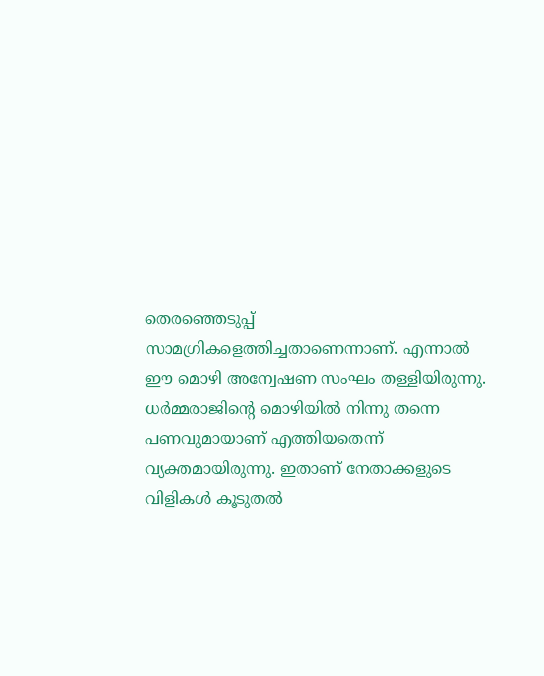തെരഞ്ഞെടുപ്പ് സാമഗ്രികളെത്തിച്ചതാണെന്നാണ്. എന്നാല്‍ ഈ മൊഴി അന്വേഷണ സംഘം തള്ളിയിരുന്നു. ധര്‍മ്മരാജിന്റെ മൊഴിയില്‍ നിന്നു തന്നെ പണവുമായാണ് എത്തിയതെന്ന് വ്യക്തമായിരുന്നു. ഇതാണ് നേതാക്കളുടെ വിളികള്‍ കൂടുതല്‍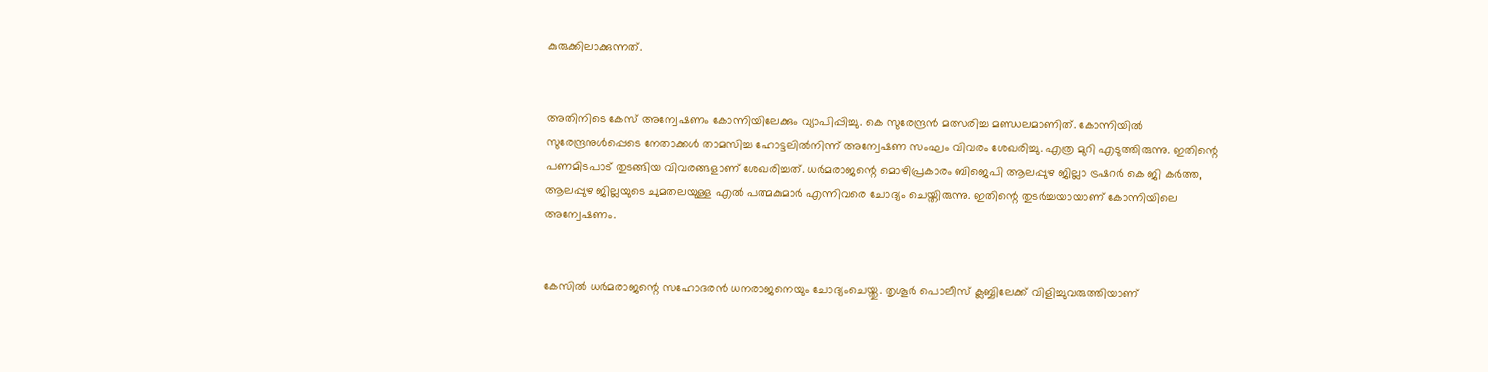കുരുക്കിലാക്കുന്നത്.


അതിനിടെ കേസ് അന്വേഷണം കോന്നിയിലേക്കും വ്യാപിപ്പിച്ചു. കെ സുരേന്ദ്രന്‍ മത്സരിച്ച മണ്ഡലമാണിത്. കോന്നിയില്‍ സുരേന്ദ്രനുള്‍പ്പെടെ നേതാക്കള്‍ താമസിച്ച ഹോട്ടലില്‍നിന്ന് അന്വേഷണ സംഘം വിവരം ശേഖരിച്ചു. എത്ര മുറി എടുത്തിരുന്നു. ഇതിന്റെ പണമിടപാട് തുടങ്ങിയ വിവരങ്ങളാണ് ശേഖരിച്ചത്. ധര്‍മരാജന്റെ മൊഴിപ്രകാരം ബിജെപി ആലപ്പുഴ ജില്ലാ ട്രഷറര്‍ കെ ജി കര്‍ത്ത, ആലപ്പുഴ ജില്ലയുടെ ചുമതലയുള്ള എല്‍ പത്മകുമാര്‍ എന്നിവരെ ചോദ്യം ചെയ്തിരുന്നു. ഇതിന്റെ തുടര്‍ച്ചയായാണ് കോന്നിയിലെ അന്വേഷണം.


കേസില്‍ ധര്‍മരാജന്റെ സഹോദരന്‍ ധനരാജനെയും ചോദ്യംചെയ്തു. തൃശൂര്‍ പൊലീസ് ക്ലബ്ബിലേക്ക് വിളിച്ചുവരുത്തിയാണ്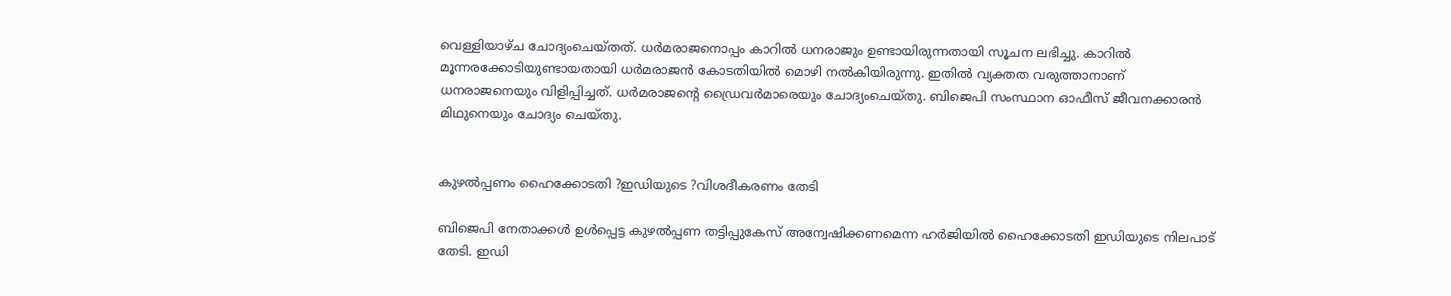വെള്ളിയാഴ്ച ചോദ്യംചെയ്തത്. ധര്‍മരാജനൊപ്പം കാറില്‍ ധനരാജും ഉണ്ടായിരുന്നതായി സൂചന ലഭിച്ചു. കാറില്‍ മൂന്നരക്കോടിയുണ്ടായതായി ധര്‍മരാജന്‍ കോടതിയില്‍ മൊഴി നല്‍കിയിരുന്നു. ഇതില്‍ വ്യക്തത വരുത്താനാണ് ധനരാജനെയും വിളിപ്പിച്ചത്. ധര്‍മരാജന്റെ ഡ്രൈവര്‍മാരെയും ചോദ്യംചെയ്തു. ബിജെപി സംസ്ഥാന ഓഫീസ് ജീവനക്കാരന്‍ മിഥുനെയും ചോദ്യം ചെയ്തു.


കുഴല്‍പ്പണം ഹൈക്കോടതി ?ഇഡിയുടെ ?വിശദീകരണം തേടി

ബിജെപി നേതാക്കള്‍ ഉള്‍പ്പെട്ട കുഴല്‍പ്പണ തട്ടിപ്പുകേസ് അന്വേഷിക്കണമെന്ന ഹര്‍ജിയില്‍ ഹൈക്കോടതി ഇഡിയുടെ നിലപാട് തേടി. ഇഡി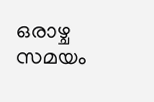ഒരാഴ്ച സമയം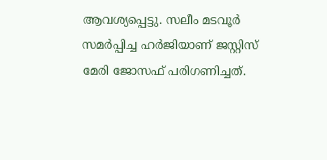ആവശ്യപ്പെട്ടു. സലീം മടവൂര്‍ സമര്‍പ്പിച്ച ഹര്‍ജിയാണ് ജസ്റ്റിസ് മേരി ജോസഫ് പരിഗണിച്ചത്.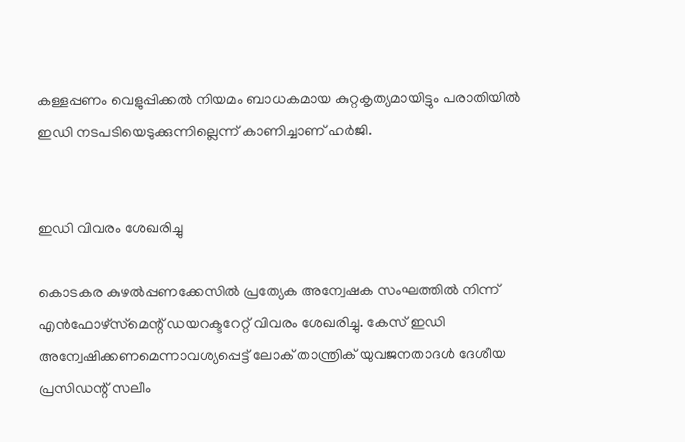കള്ളപ്പണം വെളുപ്പിക്കല്‍ നിയമം ബാധകമായ കുറ്റകൃത്യമായിട്ടും പരാതിയില്‍ ഇഡി നടപടിയെടുക്കുന്നില്ലെന്ന് കാണിച്ചാണ് ഹര്‍ജി.


ഇഡി വിവരം ശേഖരിച്ചു

കൊടകര കുഴല്‍പ്പണക്കേസില്‍ പ്രത്യേക അന്വേഷക സംഘത്തില്‍ നിന്ന് എന്‍ഫോഴ്‌സ്‌മെന്റ് ഡയറക്ടറേറ്റ് വിവരം ശേഖരിച്ചു. കേസ് ഇഡി അന്വേഷിക്കണമെന്നാവശ്യപ്പെട്ട് ലോക് താന്ത്രിക് യുവജനതാദള്‍ ദേശീയ പ്രസിഡന്റ് സലീം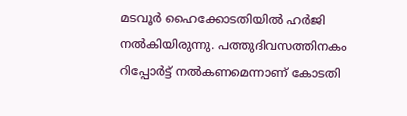മടവൂര്‍ ഹൈക്കോടതിയില്‍ ഹര്‍ജി നല്‍കിയിരുന്നു. പത്തുദിവസത്തിനകം റിപ്പോര്‍ട്ട് നല്‍കണമെന്നാണ് കോടതി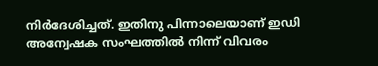നിര്‍ദേശിച്ചത്. ഇതിനു പിന്നാലെയാണ് ഇഡി അന്വേഷക സംഘത്തില്‍ നിന്ന് വിവരം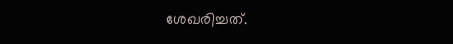ശേഖരിച്ചത്.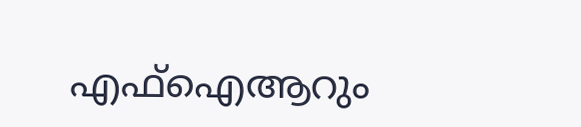എഫ്ഐആറും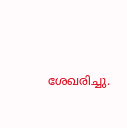ശേഖരിച്ചു.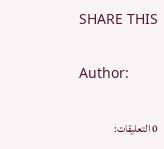SHARE THIS

Author:

0 التعليقات: